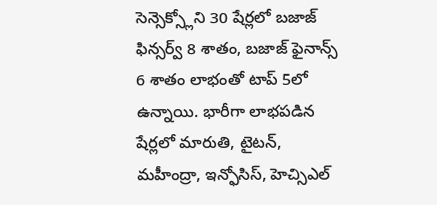సెన్సెక్స్లోని 30 షేర్లలో బజాజ్ ఫిన్సర్వ్ 8 శాతం, బజాజ్ ఫైనాన్స్ 6 శాతం లాభంతో టాప్ 5లో ఉన్నాయి. భారీగా లాభపడిన షేర్లలో మారుతి, టైటన్, మహీంద్రా, ఇన్ఫోసిస్, హెచ్సిఎల్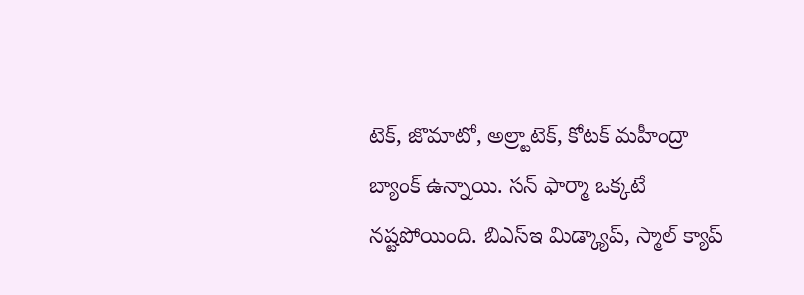టెక్, జొమాటో, అల్ర్టాటెక్, కోటక్ మహీంద్రా బ్యాంక్ ఉన్నాయి. సన్ ఫార్మా ఒక్కటే నష్టపోయింది. బిఎస్ఇ మిడ్క్యాప్, స్మాల్ క్యాప్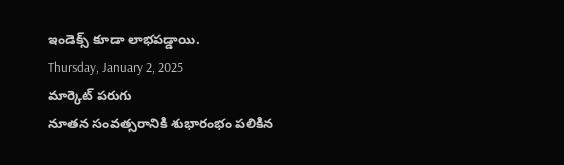ఇండెక్స్ కూడా లాభపడ్డాయి.
Thursday, January 2, 2025
మార్కెట్ పరుగు
నూతన సంవత్సరానికి శుభారంభం పలికిన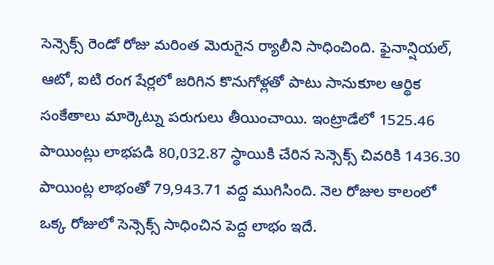సెన్సెక్స్ రెండో రోజు మరింత మెరుగైన ర్యాలీని సాధించింది. ఫైనాన్షియల్, ఆటో, ఐటి రంగ షేర్లలో జరిగిన కొనుగోళ్లతో పాటు సానుకూల ఆర్థిక సంకేతాలు మార్కెట్ను పరుగులు తీయించాయి. ఇంట్రాడేలో 1525.46 పాయింట్లు లాభపడి 80,032.87 స్థాయికి చేరిన సెన్సెక్స్ చివరికి 1436.30 పాయింట్ల లాభంతో 79,943.71 వద్ద ముగిసింది. నెల రోజుల కాలంలో ఒక్క రోజులో సెన్సెక్స్ సాధించిన పెద్ద లాభం ఇదే.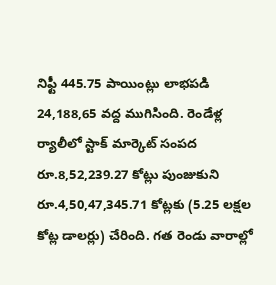నిఫ్టీ 445.75 పాయింట్లు లాభపడి 24,188,65 వద్ద ముగిసింది. రెండేళ్ల ర్యాలీలో స్టాక్ మార్కెట్ సంపద రూ.8,52,239.27 కోట్లు పుంజుకుని రూ.4,50,47,345.71 కోట్లకు (5.25 లక్షల కోట్ల డాలర్లు) చేరింది. గత రెండు వారాల్లో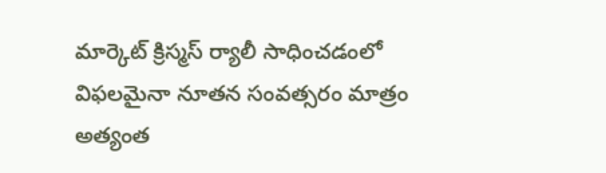మార్కెట్ క్రిస్మస్ ర్యాలీ సాధించడంలో విఫలమైనా నూతన సంవత్సరం మాత్రం అత్యంత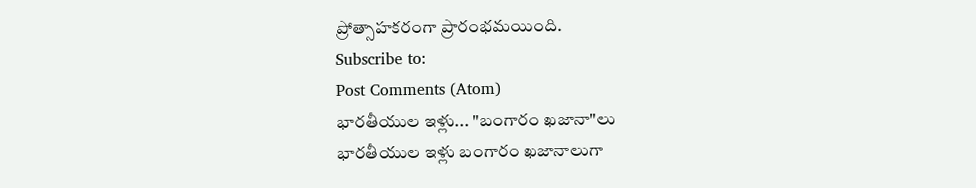ప్రోత్సాహకరంగా ప్రారంభమయింది.
Subscribe to:
Post Comments (Atom)
భారతీయుల ఇళ్లు... "బంగారం ఖజానా"లు
భారతీయుల ఇళ్లు బంగారం ఖజానాలుగా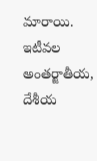మారాయి. ఇటీవల అంతర్జాతీయ, దేశీయ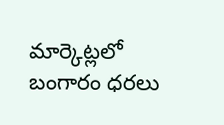మార్కెట్లలో బంగారం ధరలు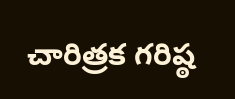చారిత్రక గరిష్ఠ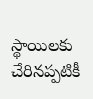స్థాయిలకు చేరినప్పటికీ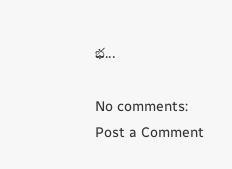భ...

No comments:
Post a Comment